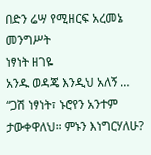በድን ሬሣ የሚዘርፍ አረመኔ መንግሥት
ነፃነት ዘገዬ
አንዱ ወዳጄ እንዲህ አለኝ … “ጋሽ ነፃነት፣ ኑሮየን አንተም ታውቀዋለህ። ምኑን እነግርሃለሁ?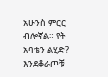አሁንስ ምርር ብሎኛል። የት አባቴን ልሂድ? እንደቆራጦቹ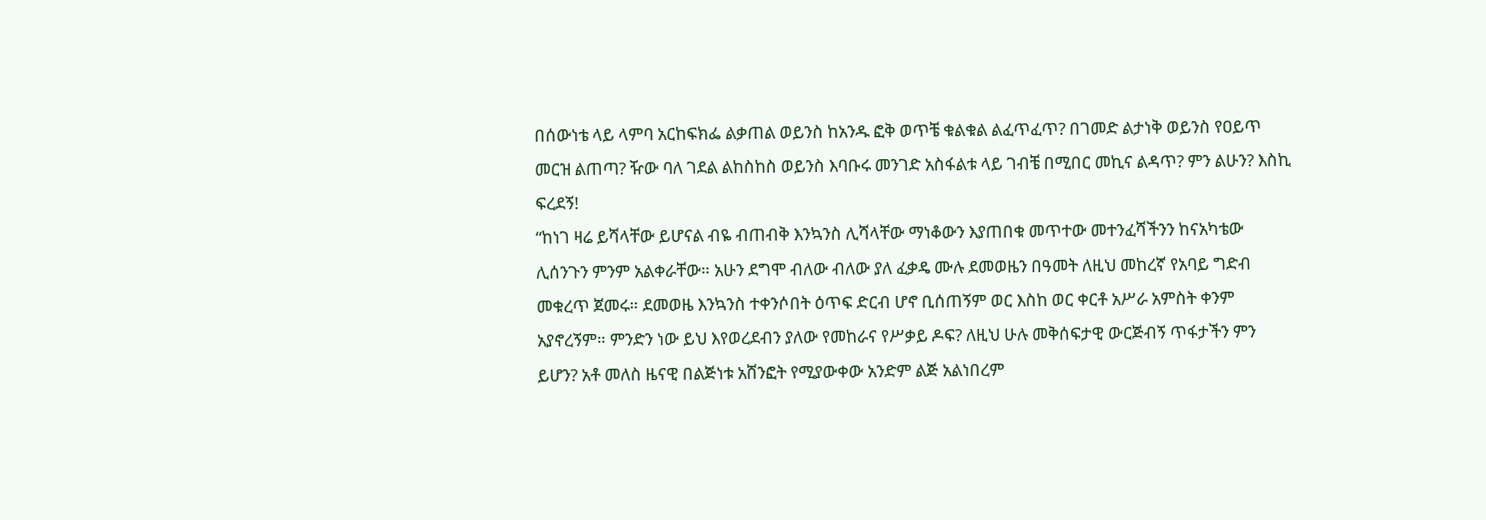በሰውነቴ ላይ ላምባ አርከፍክፌ ልቃጠል ወይንስ ከአንዱ ፎቅ ወጥቼ ቁልቁል ልፈጥፈጥ? በገመድ ልታነቅ ወይንስ የዐይጥ መርዝ ልጠጣ? ዥው ባለ ገደል ልከስከስ ወይንስ እባቡሩ መንገድ አስፋልቱ ላይ ገብቼ በሚበር መኪና ልዳጥ? ምን ልሁን? እስኪ ፍረደኝ!
“ከነገ ዛሬ ይሻላቸው ይሆናል ብዬ ብጠብቅ እንኳንስ ሊሻላቸው ማነቆውን እያጠበቁ መጥተው መተንፈሻችንን ከናአካቴው ሊሰንጉን ምንም አልቀራቸው። አሁን ደግሞ ብለው ብለው ያለ ፈቃዴ ሙሉ ደመወዜን በዓመት ለዚህ መከረኛ የአባይ ግድብ መቁረጥ ጀመሩ። ደመወዜ እንኳንስ ተቀንሶበት ዕጥፍ ድርብ ሆኖ ቢሰጠኝም ወር እስከ ወር ቀርቶ አሥራ አምስት ቀንም አያኖረኝም። ምንድን ነው ይህ እየወረደብን ያለው የመከራና የሥቃይ ዶፍ? ለዚህ ሁሉ መቅሰፍታዊ ውርጅብኝ ጥፋታችን ምን ይሆን? አቶ መለስ ዜናዊ በልጅነቱ አሸንፎት የሚያውቀው አንድም ልጅ አልነበረም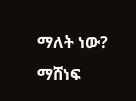ማለት ነው? ማሸነፍ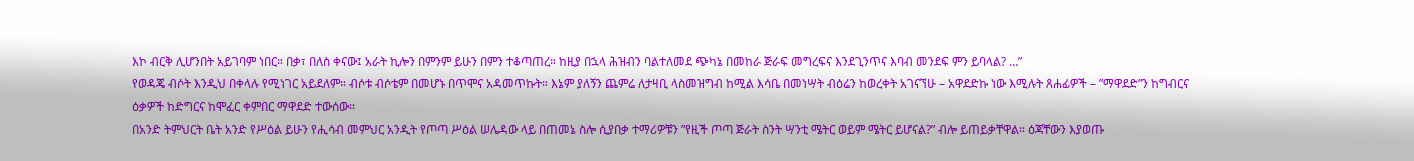እኮ ብርቅ ሊሆንበት አይገባም ነበር። በቃ፣ በለስ ቀናው፤ አራት ኪሎን በምንም ይሁን በምን ተቆጣጠረ። ከዚያ በኋላ ሕዝብን ባልተለመደ ጭካኔ በመከራ ጅራፍ መግረፍና እንደጊንጥና እባብ መንደፍ ምን ይባላል? …”
የወዳጄ ብሶት እንዲህ በቀላሉ የሚነገር አይደለም። ብሶቱ ብሶቴም በመሆኑ በጥሞና አዳመጥኩት። እኔም ያለኝን ጨምሬ ለታዛቢ ላስመዝግብ ከሚል እሳቤ በመነሣት ብዕሬን ከወረቀት አገናኘሁ – አዋደድኩ ነው እሚሉት ጸሐፊዎች – ”ማዋደድ”ን ከግብርና ዕቃዎች ከድግርና ከሞፈር ቀምበር ማዋደድ ተውሰው።
በአንድ ትምህርት ቤት አንድ የሥዕል ይሁን የሒሳብ መምህር አንዲት የጦጣ ሥዕል ሠሌዳው ላይ በጠመኔ ስሎ ሲያበቃ ተማሪዎቹን ”የዚች ጦጣ ጅራት ስንት ሣንቲ ሜትር ወይም ሜትር ይሆናል?” ብሎ ይጠይቃቸዋል። ዕጃቸውን እያወጡ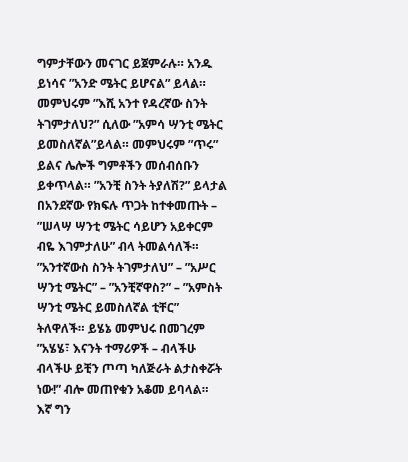ግምታቸውን መናገር ይጀምራሉ። አንዱ ይነሳና ”አንድ ሜትር ይሆናል” ይላል። መምህሩም ”እሺ አንተ የዳረኛው ስንት ትገምታለህ?” ሲለው ”አምሳ ሣንቲ ሜትር ይመስለኛል”ይላል። መምህሩም ”ጥሩ” ይልና ሌሎች ግምቶችን መሰብሰቡን ይቀጥላል። ”አንቺ ስንት ትያለሽ?” ይላታል በአንደኛው የክፍሉ ጥጋት ከተቀመጡት – ”ሠላሣ ሣንቲ ሜትር ሳይሆን አይቀርም ብዬ እገምታለሁ” ብላ ትመልሳለች። ”አንተኛውስ ስንት ትገምታለህ” – ”አሥር ሣንቲ ሜትር” – ”አንቺኛዋስ?” – ”አምስት ሣንቲ ሜትር ይመስለኛል ቲቸር” ትለዋለች። ይሄኔ መምህሩ በመገረም ”አሄሄ፣ እናንት ተማሪዎች – ብላችሁ ብላችሁ ይቺን ጦጣ ካለጅራት ልታስቀሯት ነው!” ብሎ መጠየቁን አቆመ ይባላል።
እኛ ግን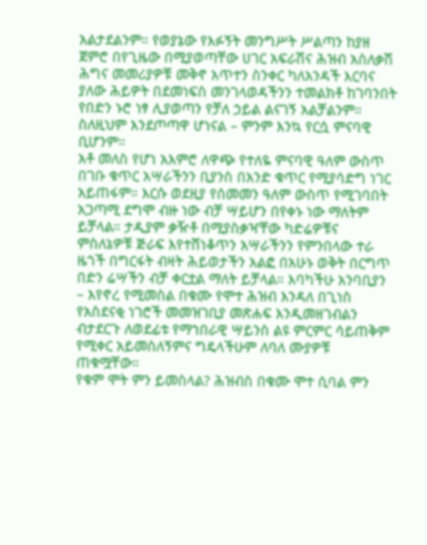አልታደልንም። የወያኔው የእፉኝት መንግሥት ሥልጣን ከያዘ ጀምሮ በየጊዜው በሚያወጣቸው ሀገር አፍራሽና ሕዝብ አስለቃሽ ሕግና መመሪያዎቹ መቅኖ አጥተን ስንቀር ካለአንዳች እርባና ያለው ሕይዎት በደመነፍስ መንገላወዳችንን ተመልክቶ ከገባንበት የበድን ኑሮ ነፃ ሊያወጣን የቻለ ኃይል ልናገኝ አልቻልንም። ስለዚህም እንደጦጣዋ ሆነናል – ምንም እንኳ የርሷ ምናባዊ ቢሆንም።
አቶ መለስ የሆነ አእምሮ ለዋጭ የተለዬ ምናባዊ ዓለም ውስጥ በገቡ ቁጥር አሣራችንን ቢያንስ በአንድ ቁጥር የሚያሳድግ ነገር አይጠፋም። እርሱ ወደዚያ የሰመመን ዓለም ውስጥ የሚገባበት አጋጣሚ ደግሞ ብዙ ነው ብቻ ሣይሆን በየቀኑ ነው ማለትም ይቻላል። ታዲያም ቃዥቶ በሚያስቃዣቸው ካድሬዎቹና ምስለኔዎቹ ጅራፍ እየተሸነቆጥን አሣራችንን የምንበላው ተራ ዜጎች በግርፋት ብዛት ሕይወታችን አልፎ በአሁኑ ወቅት በርግጥ በድን ሬሣችን ብቻ ቀርቷል ማለት ይቻላል። እባካችሁ አንባቢያን – እየኖረ የሚመስል በቁሙ የሞተ ሕዝብ እንዳለ በጊነስ የአስደናቂ ነገሮች መመዝገቢያ መጽሐፍ እንዲመዘገብልን ብታደርጉ ለወደፊቱ የማኀበራዊ ሣይንስ ልዩ ምርምር ሳይጠቅም የሚቀር አይመስለኝምና ግዴላችሁም ለባለ ሙያዎቹ ጠቁሟቸው።
የቁም ሞት ምን ይመስላል? ሕዝብስ በቁሙ ሞተ ሲባል ምን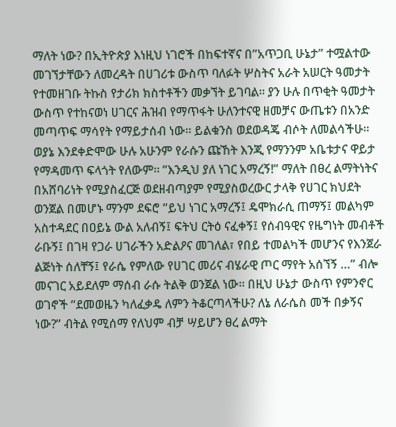ማለት ነው? በኢትዮጵያ እነዚህ ነገሮች በከፍተኛና በ”አጥጋቢ ሁኔታ” ተሟልተው መገኘታቸውን ለመረዳት በሀገሪቱ ውስጥ ባለፉት ሦስትና አራት አሠርት ዓመታት የተመዘገቡ ትኩስ የታሪክ ክስተቶችን መቃኘት ይገባል። ያን ሁሉ በጥቂት ዓመታት ውስጥ የተከናወነ ሀገርና ሕዝብ የማጥፋት ሁለንተናዊ ዘመቻና ውጤቱን በአንድ መጣጥፍ ማሳየት የማይታሰብ ነው። ይልቁንስ ወደወዳጄ ብሶት ለመልሳችሁ።
ወያኔ እንደቀድሞው ሁሉ አሁንም የራሱን ጩኸት እንጂ የማንንም አቤቱታና ዋይታ የማዳመጥ ፍላጎት የለውም። ”እንዲህ ያለ ነገር አማረኝ!” ማለት በፀረ ልማትነትና በአሸባሪነት የሚያስፈርጅ ወደዘብጣያም የሚያስወረውር ታላቅ የሀገር ክህደት ወንጀል በመሆኑ ማንም ደፍሮ ”ይህ ነገር አማረኝ፤ ዴሞክራሲ ጠማኝ፤ መልካም አስተዳደር በዐይኔ ውል አለብኝ፤ ፍትህ ርትዕ ናፈቀኝ፤ የሰብዓዊና የዜግነት መብቶች ራቡኝ፤ በገዛ የጋራ ሀገራችን አድልዖና መገለል፣ የበይ ተመልካች መሆንና የእንጀራ ልጅነት ሰለቸኝ፤ የራሴ የምለው የሀገር መሪና ብሄራዊ ጦር ማየት አሰኘኝ …” ብሎ መናገር አይደለም ማሰብ ራሱ ትልቅ ወንጀል ነው። በዚህ ሁኔታ ውስጥ የምንኖር ወገኖች ”ደመወዜን ካለፈቃዴ ለምን ትቆርጣላችሁ? ለኔ ለራሴስ መች በቃኝና ነው?” ብትል የሚሰማ የለህም ብቻ ሣይሆን ፀረ ልማት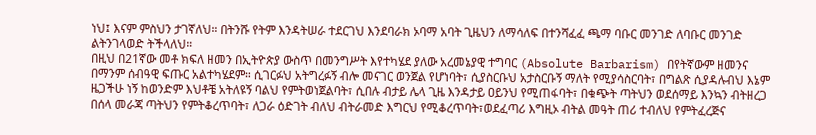ነህ፤ እናም ምስህን ታገኛለህ። በትንሹ የትም እንዳትሠራ ተደርገህ እንደባራክ ኦባማ አባት ጊዜህን ለማሳለፍ በተንሻፈፈ ጫማ ባቡር መንገድ ለባቡር መንገድ ልትንገላወድ ትችላለህ።
በዚህ በ21ኛው መቶ ክፍለ ዘመን በኢትዮጵያ ውስጥ በመንግሥት እየተካሄደ ያለው አረመኔያዊ ተግባር (Absolute Barbarism) በየትኛውም ዘመንና በማንም ሰብዓዊ ፍጡር አልተካሄደም። ሲገርፉህ አትግረፉኝ ብሎ መናገር ወንጀል የሆነባት፣ ሲያስርቡህ አታስርቡኝ ማለት የሚያሳስርባት፣ በግልጽ ሲያዳሉብህ እኔም ዜጋችሁ ነኝ ከወንድም እህቶቼ አትለዩኝ ባልህ የምትወነጀልባት፣ ሲበሉ ብታይ ሌላ ጊዜ እንዳታይ ዐይንህ የሚጠፋባት፣ በቁጭት ጣትህን ወደሰማይ እንኳን ብትዘረጋ በሰላ መራጃ ጣትህን የምትቆረጥባት፣ ለጋራ ዕድገት ብለህ ብትራመድ እግርህ የሚቆረጥባት፣ወደፈጣሪ እግዚኦ ብትል መዓት ጠሪ ተብለህ የምትፈረጅና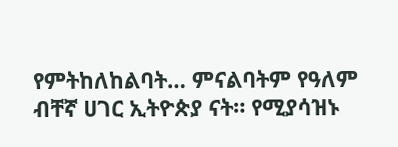የምትከለከልባት… ምናልባትም የዓለም ብቸኛ ሀገር ኢትዮጵያ ናት። የሚያሳዝኑ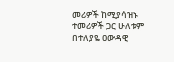መሪዎች ከሚያሳዝኑ ተመሪዎች ጋር ሁለቱም በተለያዬ ዐውዳዊ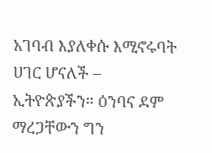አገባብ እያለቀሱ እሚኖሩባት ሀገር ሆናለች – ኢትዮጵያችን። ዕንባና ደም ማረጋቸውን ግን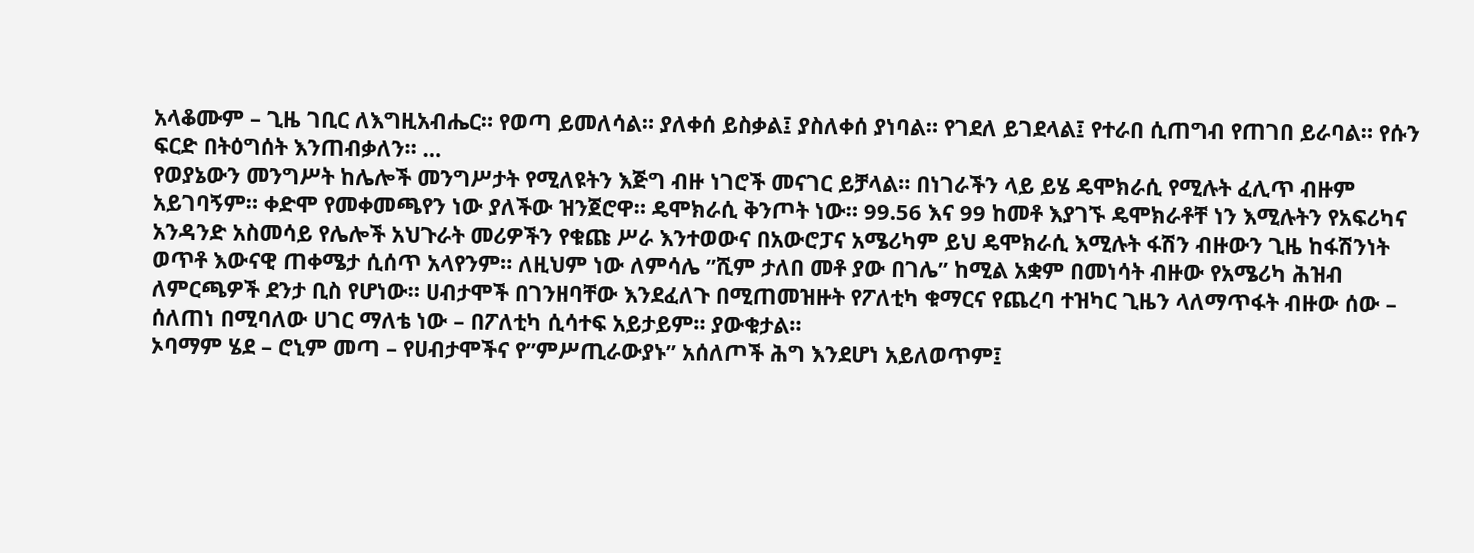አላቆሙም – ጊዜ ገቢር ለእግዚአብሔር። የወጣ ይመለሳል። ያለቀሰ ይስቃል፤ ያስለቀሰ ያነባል። የገደለ ይገደላል፤ የተራበ ሲጠግብ የጠገበ ይራባል። የሱን ፍርድ በትዕግሰት እንጠብቃለን። …
የወያኔውን መንግሥት ከሌሎች መንግሥታት የሚለዩትን እጅግ ብዙ ነገሮች መናገር ይቻላል። በነገራችን ላይ ይሄ ዴሞክራሲ የሚሉት ፈሊጥ ብዙም አይገባኝም። ቀድሞ የመቀመጫየን ነው ያለችው ዝንጀሮዋ። ዴሞክራሲ ቅንጦት ነው። 99.56 እና 99 ከመቶ እያገኙ ዴሞክራቶቸ ነን እሚሉትን የአፍሪካና አንዳንድ አስመሳይ የሌሎች አህጉራት መሪዎችን የቁጩ ሥራ እንተወውና በአውሮፓና አሜሪካም ይህ ዴሞክራሲ እሚሉት ፋሽን ብዙውን ጊዜ ከፋሽንነት ወጥቶ እውናዊ ጠቀሜታ ሲሰጥ አላየንም። ለዚህም ነው ለምሳሌ ”ሺም ታለበ መቶ ያው በገሌ” ከሚል አቋም በመነሳት ብዙው የአሜሪካ ሕዝብ ለምርጫዎች ደንታ ቢስ የሆነው። ሀብታሞች በገንዘባቸው እንደፈለጉ በሚጠመዝዙት የፖለቲካ ቁማርና የጨረባ ተዝካር ጊዜን ላለማጥፋት ብዙው ሰው – ሰለጠነ በሚባለው ሀገር ማለቴ ነው – በፖለቲካ ሲሳተፍ አይታይም። ያውቁታል።
ኦባማም ሄደ – ሮኒም መጣ – የሀብታሞችና የ”ምሥጢራውያኑ” አሰለጦች ሕግ እንደሆነ አይለወጥም፤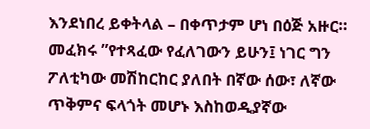እንደነበረ ይቀትላል – በቀጥታም ሆነ በዕጅ አዙር። መፈክሩ ”የተጻፈው የፈለገውን ይሁን፤ ነገር ግን ፖለቲካው መሽከርከር ያለበት በኛው ሰው፣ ለኛው ጥቅምና ፍላጎት መሆኑ እስከወዲያኛው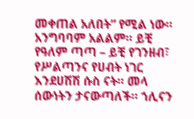መቀጠል አለበት” የሚል ነው። አንግባባም አልልም። ይቺ የዓለም ጣጣ – ይቺ የገንዘብ፣ የሥልጣንና የሀብት ነገር እንደሀሽሽ ሱስ ናት። መላ ሰውነትን ታናውጣለች። ኀሊናን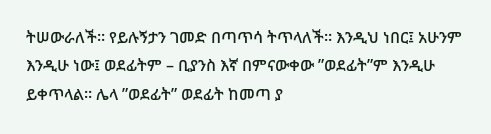ትሠውራለች። የይሉኝታን ገመድ በጣጥሳ ትጥላለች። እንዲህ ነበር፤ አሁንም እንዲሁ ነው፤ ወደፊትም – ቢያንስ እኛ በምናውቀው ”ወደፊት”ም እንዲሁ ይቀጥላል። ሌላ ”ወደፊት” ወደፊት ከመጣ ያ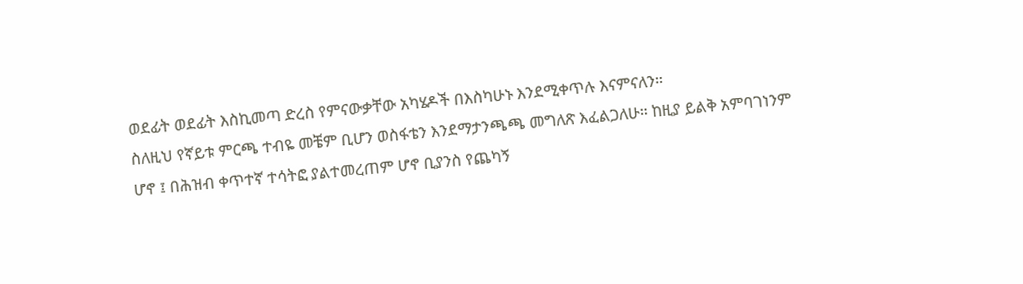ወደፊት ወደፊት እስኪመጣ ድረስ የምናውቃቸው አካሄዶች በእስካሁኑ እንደሚቀጥሉ እናምናለን።
ስለዚህ የኛይቱ ምርጫ ተብዬ መቼም ቢሆን ወስፋቴን እንደማታንጫጫ መግለጽ እፈልጋለሁ። ከዚያ ይልቅ አምባገነንም ሆኖ ፤ በሕዝብ ቀጥተኛ ተሳትፎ ያልተመረጠም ሆኖ ቢያንስ የጨካኝ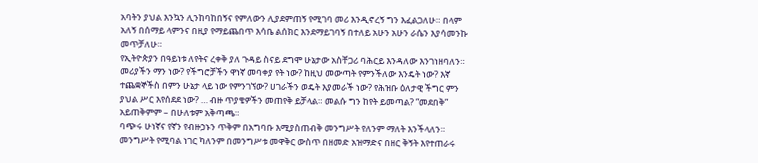አባትን ያህል እንኳን ሊንከባከበኝና የምለውን ሊያደምጠኝ የሚገባ መሪ እንዲኖረኝ ግን እፈልጋለሁ። በላም አለኝ በሰማይ ላምንና በዚያ የማይጨበጥ እሳቤ ልሰክር እንደማይገባኝ በተለይ አሁን አሁን ራሴን እያሳመንኩ መጥቻለሁ።
የኢትዮጵያን በዓይነቱ ለየትና ረቀቅ ያለ ጉዳይ ስናይ ደግሞ ሁኔታው አስቸጋሪ ባሕርይ እንዳለው እንገነዘባለን። መሪያችን ማን ነው? የችግሮቻችን ዋነኛ መባቀያ የት ነው? ከዚህ መውጣት የምንችለው እንዴት ነው? እኛ ተጨቋኞችስ በምን ሁኔታ ላይ ነው የምንገኘው? ሀገራችን ወዴት እያመራች ነው? የሕዝቡ ዕለታዊ ችግር ምን ያህል ሥር እየሰደደ ነው? … ብዙ ጥያቄዎችን መጠየቅ ይቻላል። መልሱ ግን ከየት ይመጣል? ”መደበቅ” አይጠቅምም – በሁለቱም አቅጣጫ።
ባጭሩ ሁነኛና የኛን የብዙኃኑን ጥቅም በአግባቡ እሚያስጠብቅ መንግሥት የለንም ማለት እንችላለን። መንግሥት የሚባል ነገር ካለንም በመንግሥቱ መዋቅር ውስጥ በዘመድ አዝማድና በዘር ቅኝት እየተጠራሩ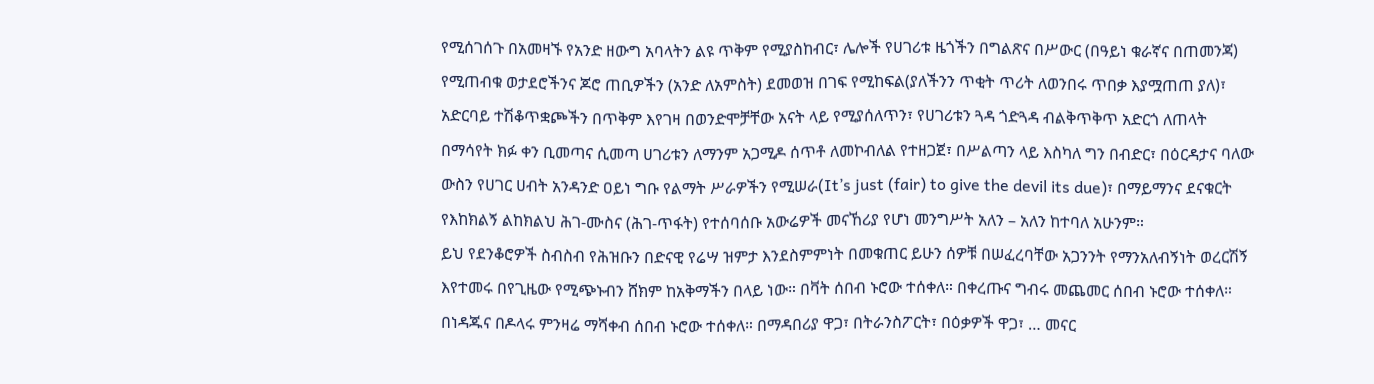የሚሰገሰጉ በአመዛኙ የአንድ ዘውግ አባላትን ልዩ ጥቅም የሚያስከብር፣ ሌሎች የሀገሪቱ ዜጎችን በግልጽና በሥውር (በዓይነ ቁራኛና በጠመንጃ) የሚጠብቁ ወታደሮችንና ጆሮ ጠቢዎችን (አንድ ለአምስት) ደመወዝ በገፍ የሚከፍል(ያለችንን ጥቂት ጥሪት ለወንበሩ ጥበቃ እያሟጠጠ ያለ)፣ አድርባይ ተሽቆጥቋጮችን በጥቅም እየገዛ በወንድሞቻቸው አናት ላይ የሚያሰለጥን፣ የሀገሪቱን ጓዳ ጎድጓዳ ብልቅጥቅጥ አድርጎ ለጠላት በማሳየት ክፉ ቀን ቢመጣና ሲመጣ ሀገሪቱን ለማንም አጋሚዶ ሰጥቶ ለመኮብለል የተዘጋጀ፣ በሥልጣን ላይ እስካለ ግን በብድር፣ በዕርዳታና ባለው ውስን የሀገር ሀብት አንዳንድ ዐይነ ግቡ የልማት ሥራዎችን የሚሠራ(It’s just (fair) to give the devil its due)፣ በማይማንና ደናቁርት የእከክልኝ ልከክልህ ሕገ-ሙስና (ሕገ-ጥፋት) የተሰባሰቡ አውሬዎች መናኸሪያ የሆነ መንግሥት አለን – አለን ከተባለ አሁንም።
ይህ የደንቆሮዎች ስብስብ የሕዝቡን በድናዊ የሬሣ ዝምታ እንደስምምነት በመቁጠር ይሁን ሰዎቹ በሠፈረባቸው አጋንንት የማንአለብኝነት ወረርሽኝ እየተመሩ በየጊዜው የሚጭኑብን ሸክም ከአቅማችን በላይ ነው። በቫት ሰበብ ኑሮው ተሰቀለ። በቀረጡና ግብሩ መጨመር ሰበብ ኑሮው ተሰቀለ። በነዳጁና በዶላሩ ምንዛሬ ማሻቀብ ሰበብ ኑሮው ተሰቀለ። በማዳበሪያ ዋጋ፣ በትራንስፖርት፣ በዕቃዎች ዋጋ፣ … መናር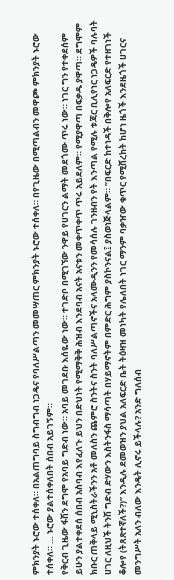ምክንያት ኑሮው ተሰቀለ። በአልጠግባይ ስግብግብ ነጋዴና የባለሥልጣን መመሣጠር ምክንያት ኑሮው ተሰቀለ። በየጊዜው በሚጣልብን መዋጮ ምክንያት ኑሮው ተሰቀለ። … ኑሮው ያልተሰቀለበት ሰበብ አይገኝም።
የቅርብ ጊዜው ፋሽን ደግሞ የአባይ ግድብ ነው። አባይ መገደቡ እሰዬው ነው። ተገድቦ በሚገኘው ንዋይ የሀገርን ልማት መደጎሙ ጥሩ ነው። ነገር ግን የተቀደሰም ይሁን ያልተቀደሰ ሰበብ አስባብ እየፈለጉ ይህን በድህነት የሚማቅቅ ሕዝብ እንደባብ አናት አናቱን መቀጥቀጥ ጥሩ አይደለም። የሚያዋጣ በፍቃዱ ያዋጣ። ደግሞም ክቡር ጠቅላይ ሚኒስትራችንን አቶ መለስን ጨምሮ ስንትና ስንት ባለሥልጣኖችና አላሙዲንን የመሳሰሉ ገንዘብን የት እንጣል የሚሉ ቱጃር ቢሊየነር ነጋዴዎች ባሉባት ሀገር ለዚህች ትንሽ ግድብ ድሃውን እስትንፋስ ማሳጣት በሃይማኖትም በምድር ሕግም ያስኮንናል፤ ያስወነጅላልም። ”በፍርድ ከተነዳች በቅሎየ አለፍርድ የተዘገነች ቆሎየ (ትጸጽተኛለች?)” እንዲሉ ደመወዝን ያህል አለፍርድ ቤት ትዕዛዝ መነካት የሌለበት ነገር ማንም ባቃዠው ቁጥር የሚሸረከት ከሆነ ዜጎች እንደዜጎች ሀገርና መንግሥት አለን ብለው እንዴት ሊኖሩ ይችላሉ? አንድ ግለሰብ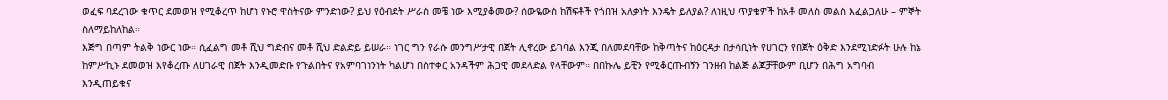ወፈፍ ባደረገው ቁጥር ደመወዝ የሚቆረጥ ከሆነ የኑሮ ዋስትናው ምንድነው? ይህ የዕብደት ሥራስ መቼ ነው እሚያቆመው? ሰውዬውስ ከሽፍቶች የጎበዝ አለቃነት እንዴት ይለያል? ለነዚህ ጥያቄዎች ከአቶ መለስ መልስ እፈልጋለሁ – ምኞት ስለማይከለከል።
እጅግ በጣም ትልቅ ነውር ነው። ሲፈልግ መቶ ሺህ ግድብና መቶ ሺህ ድልድይ ይሠራ። ነገር ግን የራሱ መንግሥታዊ በጀት ሊኖረው ይገባል እንጂ በለመደባቸው ከቅጣትና ከዕርዳታ በታሳቢነት የሀገርን የበጀት ዕቅድ እንደሚነድፉት ሁሉ ከኔ ከምሥኪኑ ደመወዝ እየቆረጡ ለሀገራዊ በጀት እንዲመድቡ የጉልበትና የአምባገነንነት ካልሆነ በስተቀር አንዳችም ሕጋዊ መደላድል የላቸውም። በበኩሌ ይቺን የሚቆርጡብኝን ገንዘብ ከልጅ ልጆቻቸውም ቢሆን በሕግ አግባብ እንዲጠይቁና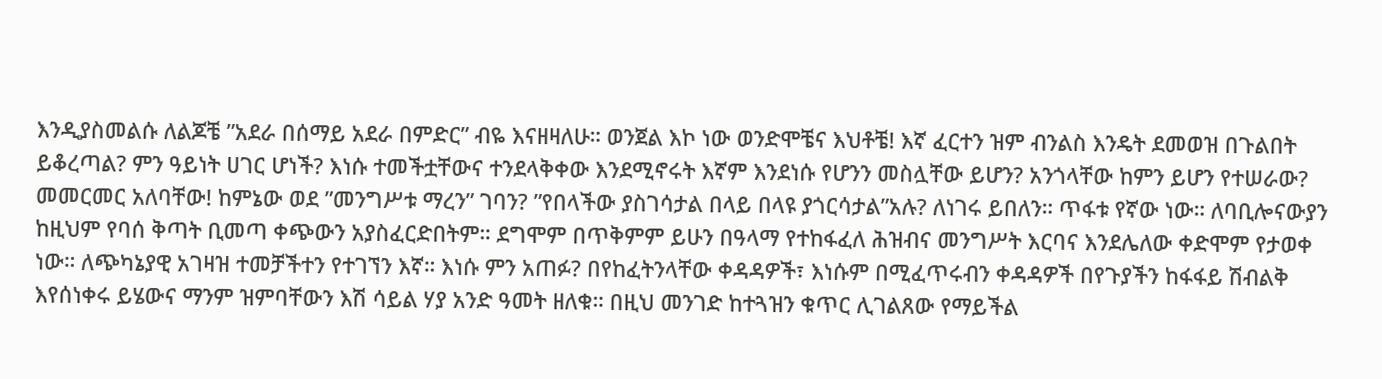እንዲያስመልሱ ለልጆቼ ”አደራ በሰማይ አደራ በምድር” ብዬ እናዘዛለሁ። ወንጀል እኮ ነው ወንድሞቼና እህቶቼ! እኛ ፈርተን ዝም ብንልስ እንዴት ደመወዝ በጉልበት ይቆረጣል? ምን ዓይነት ሀገር ሆነች? እነሱ ተመችቷቸውና ተንደላቅቀው እንደሚኖሩት እኛም እንደነሱ የሆንን መስሏቸው ይሆን? አንጎላቸው ከምን ይሆን የተሠራው? መመርመር አለባቸው! ከምኔው ወደ ”መንግሥቱ ማረን” ገባን? ”የበላችው ያስገሳታል በላይ በላዩ ያጎርሳታል”አሉ? ለነገሩ ይበለን። ጥፋቱ የኛው ነው። ለባቢሎናውያን ከዚህም የባሰ ቅጣት ቢመጣ ቀጭውን አያስፈርድበትም። ደግሞም በጥቅምም ይሁን በዓላማ የተከፋፈለ ሕዝብና መንግሥት እርባና እንደሌለው ቀድሞም የታወቀ ነው። ለጭካኔያዊ አገዛዝ ተመቻችተን የተገኘን እኛ። እነሱ ምን አጠፉ? በየከፈትንላቸው ቀዳዳዎች፣ እነሱም በሚፈጥሩብን ቀዳዳዎች በየጉያችን ከፋፋይ ሽብልቅ እየሰነቀሩ ይሄውና ማንም ዝምባቸውን እሽ ሳይል ሃያ አንድ ዓመት ዘለቁ። በዚህ መንገድ ከተጓዝን ቁጥር ሊገልጸው የማይችል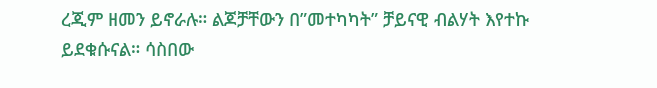ረጂም ዘመን ይኖራሉ። ልጆቻቸውን በ”መተካካት” ቻይናዊ ብልሃት እየተኩ ይደቁሱናል። ሳስበው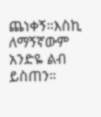ጨነቀኝ።እስኪ ለማኝኛውም አንድዬ ልብ ይስጠን።